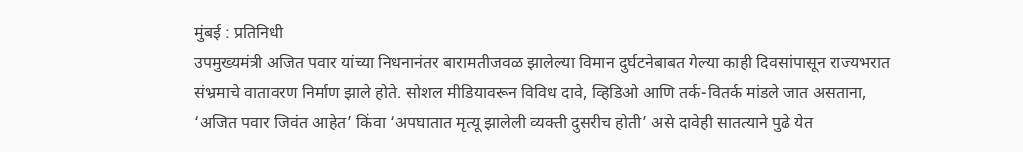मुंबई : प्रतिनिधी
उपमुख्यमंत्री अजित पवार यांच्या निधनानंतर बारामतीजवळ झालेल्या विमान दुर्घटनेबाबत गेल्या काही दिवसांपासून राज्यभरात संभ्रमाचे वातावरण निर्माण झाले होते. सोशल मीडियावरून विविध दावे, व्हिडिओ आणि तर्क-वितर्क मांडले जात असताना, ‘अजित पवार जिवंत आहेत’ किंवा ‘अपघातात मृत्यू झालेली व्यक्ती दुसरीच होती’ असे दावेही सातत्याने पुढे येत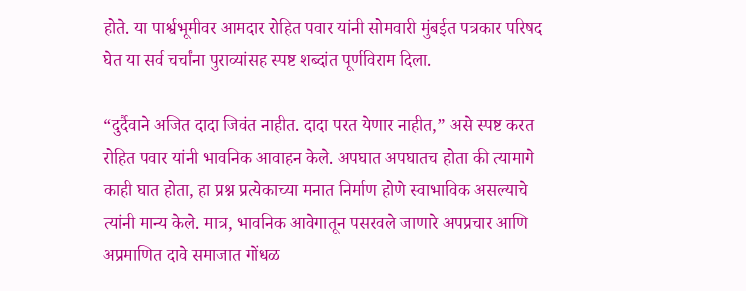होते. या पार्श्वभूमीवर आमदार रोहित पवार यांनी सोमवारी मुंबईत पत्रकार परिषद घेत या सर्व चर्चांना पुराव्यांसह स्पष्ट शब्दांत पूर्णविराम दिला.

“दुर्दैवाने अजित दादा जिवंत नाहीत. दादा परत येणार नाहीत,” असे स्पष्ट करत रोहित पवार यांनी भावनिक आवाहन केले. अपघात अपघातच होता की त्यामागे काही घात होता, हा प्रश्न प्रत्येकाच्या मनात निर्माण होणे स्वाभाविक असल्याचे त्यांनी मान्य केले. मात्र, भावनिक आवेगातून पसरवले जाणारे अपप्रचार आणि अप्रमाणित दावे समाजात गोंधळ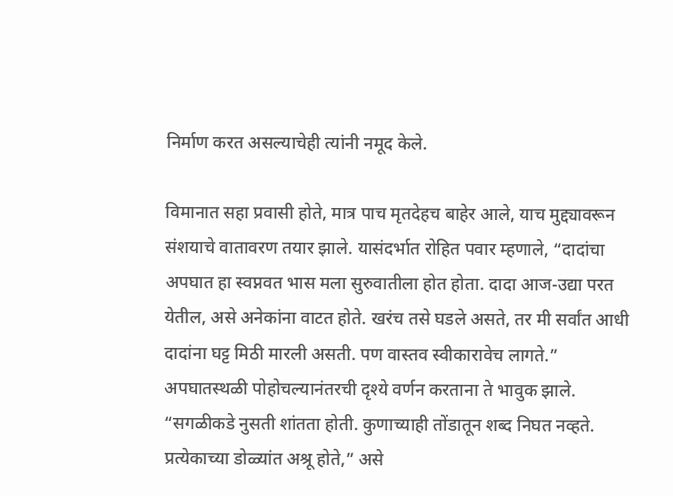निर्माण करत असल्याचेही त्यांनी नमूद केले.

विमानात सहा प्रवासी होते, मात्र पाच मृतदेहच बाहेर आले, याच मुद्द्यावरून संशयाचे वातावरण तयार झाले. यासंदर्भात रोहित पवार म्हणाले, “दादांचा अपघात हा स्वप्नवत भास मला सुरुवातीला होत होता. दादा आज-उद्या परत येतील, असे अनेकांना वाटत होते. खरंच तसे घडले असते, तर मी सर्वांत आधी दादांना घट्ट मिठी मारली असती. पण वास्तव स्वीकारावेच लागते.”
अपघातस्थळी पोहोचल्यानंतरची दृश्ये वर्णन करताना ते भावुक झाले. “सगळीकडे नुसती शांतता होती. कुणाच्याही तोंडातून शब्द निघत नव्हते. प्रत्येकाच्या डोळ्यांत अश्रू होते,” असे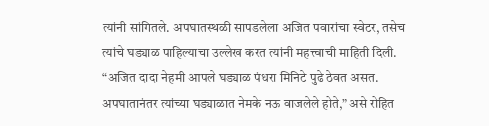त्यांनी सांगितले. अपघातस्थळी सापडलेला अजित पवारांचा स्वेटर, तसेच त्यांचे घड्याळ पाहिल्याचा उल्लेख करत त्यांनी महत्त्वाची माहिती दिली. “अजित दादा नेहमी आपले घड्याळ पंधरा मिनिटे पुढे ठेवत असत. अपघातानंतर त्यांच्या घड्याळात नेमके नऊ वाजलेले होते,” असे रोहित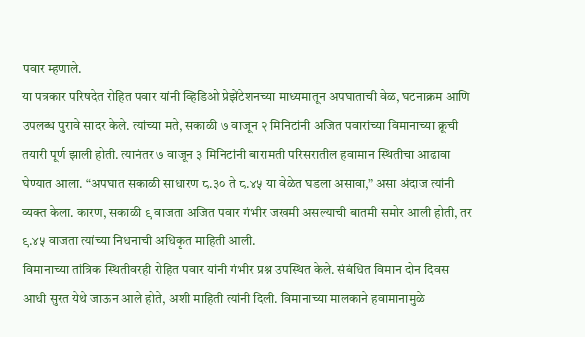पवार म्हणाले.
या पत्रकार परिषदेत रोहित पवार यांनी व्हिडिओ प्रेझेंटेशनच्या माध्यमातून अपघाताची वेळ, घटनाक्रम आणि उपलब्ध पुरावे सादर केले. त्यांच्या मते, सकाळी ७ वाजून २ मिनिटांनी अजित पवारांच्या विमानाच्या क्रूची तयारी पूर्ण झाली होती. त्यानंतर ७ वाजून ३ मिनिटांनी बारामती परिसरातील हवामान स्थितीचा आढावा घेण्यात आला. “अपघात सकाळी साधारण ८.३० ते ८.४५ या वेळेत घडला असावा,” असा अंदाज त्यांनी व्यक्त केला. कारण, सकाळी ९ वाजता अजित पवार गंभीर जखमी असल्याची बातमी समोर आली होती, तर ९.४५ वाजता त्यांच्या निधनाची अधिकृत माहिती आली.
विमानाच्या तांत्रिक स्थितीवरही रोहित पवार यांनी गंभीर प्रश्न उपस्थित केले. संबंधित विमान दोन दिवस आधी सुरत येथे जाऊन आले होते, अशी माहिती त्यांनी दिली. विमानाच्या मालकाने हवामानामुळे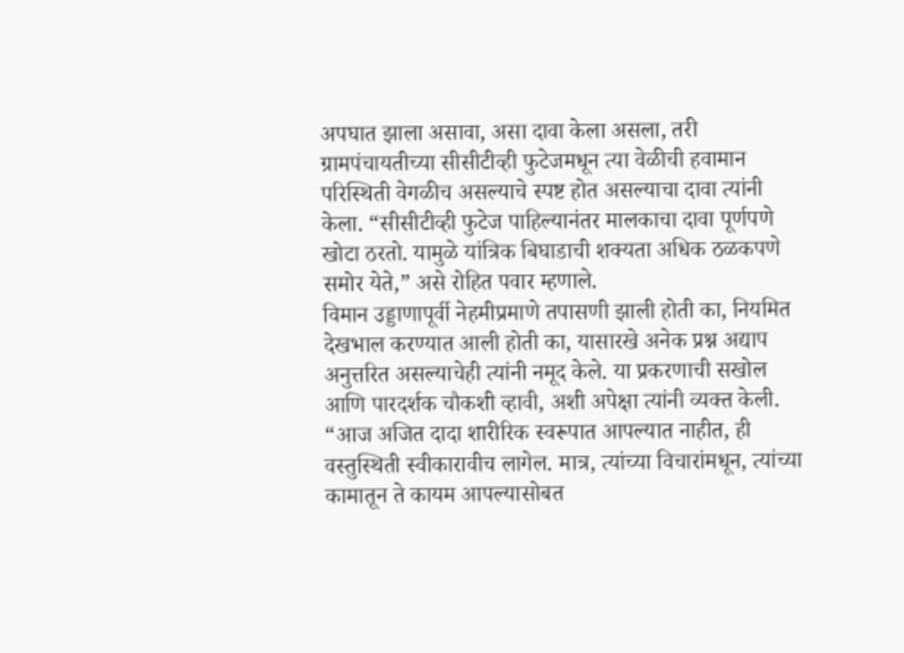अपघात झाला असावा, असा दावा केला असला, तरी ग्रामपंचायतीच्या सीसीटीव्ही फुटेजमधून त्या वेळीची हवामान परिस्थिती वेगळीच असल्याचे स्पष्ट होत असल्याचा दावा त्यांनी केला. “सीसीटीव्ही फुटेज पाहिल्यानंतर मालकाचा दावा पूर्णपणे खोटा ठरतो. यामुळे यांत्रिक बिघाडाची शक्यता अधिक ठळकपणे समोर येते,” असे रोहित पवार म्हणाले.
विमान उड्डाणापूर्वी नेहमीप्रमाणे तपासणी झाली होती का, नियमित देखभाल करण्यात आली होती का, यासारखे अनेक प्रश्न अद्याप अनुत्तरित असल्याचेही त्यांनी नमूद केले. या प्रकरणाची सखोल आणि पारदर्शक चौकशी व्हावी, अशी अपेक्षा त्यांनी व्यक्त केली.
“आज अजित दादा शारीरिक स्वरूपात आपल्यात नाहीत, ही वस्तुस्थिती स्वीकारावीच लागेल. मात्र, त्यांच्या विचारांमधून, त्यांच्या कामातून ते कायम आपल्यासोबत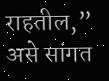राहतील,” असे सांगत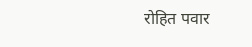रोहित पवार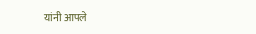यांनी आपले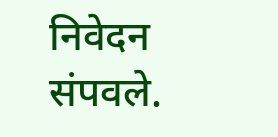निवेदन संपवले.